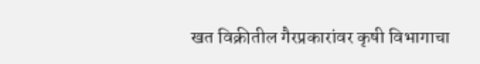खत विक्रीतील गैरप्रकारांवर कृषी विभागाचा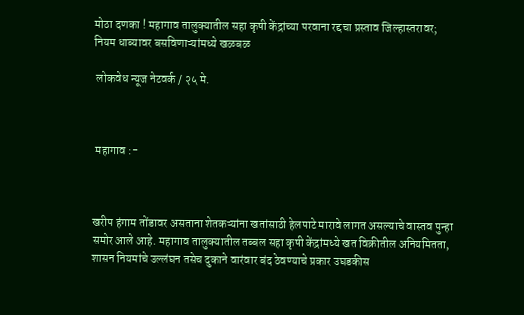मोठा दणका ! महागाव तालुक्यातील सहा कृषी केंद्रांच्या परवाना रद्दचा प्रस्ताव जिल्हास्तरावर; नियम धाब्यावर बसविणाऱ्यांमध्ये खळबळ

 लोकवेध न्यूज नेटवर्क / २५ मे.



 महागाव :-



खरीप हंगाम तोंडावर असताना शेतकऱ्यांना खतांसाठी हेलपाटे मारावे लागत असल्याचे वास्तव पुन्हा समोर आले आहे. महागाव तालुक्यातील तब्बल सहा कृषी केंद्रांमध्ये खत विक्रीतील अनियमितता, शासन नियमांचे उल्लंघन तसेच दुकाने वारंवार बंद ठेवण्याचे प्रकार उघडकीस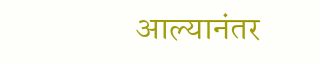आल्यानंतर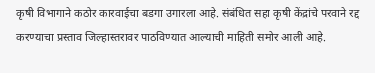कृषी विभागाने कठोर कारवाईचा बडगा उगारला आहे. संबंधित सहा कृषी केंद्रांचे परवाने रद्द करण्याचा प्रस्ताव जिल्हास्तरावर पाठविण्यात आल्याची माहिती समोर आली आहे.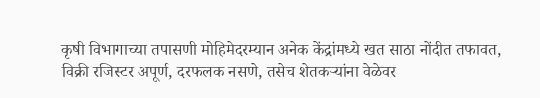कृषी विभागाच्या तपासणी मोहिमेदरम्यान अनेक केंद्रांमध्ये खत साठा नोंदीत तफावत, विक्री रजिस्टर अपूर्ण, दरफलक नसणे, तसेच शेतकऱ्यांना वेळेवर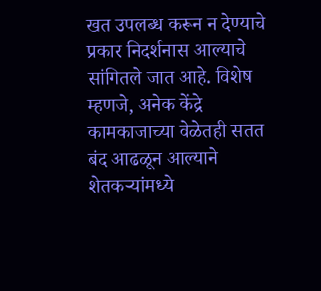खत उपलब्ध करून न देण्याचे प्रकार निदर्शनास आल्याचे सांगितले जात आहे. विशेष म्हणजे, अनेक केंद्रे कामकाजाच्या वेळेतही सतत बंद आढळून आल्याने शेतकऱ्यांमध्ये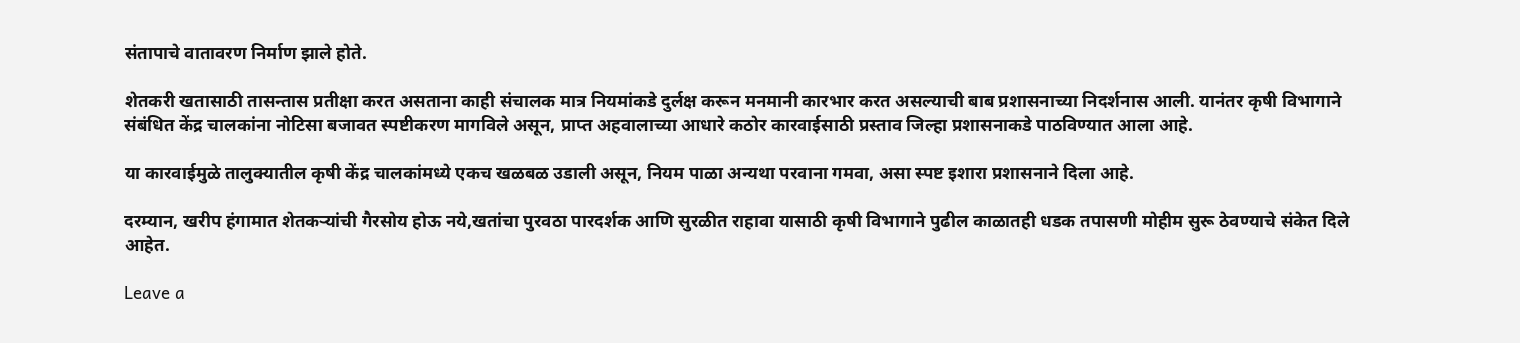संतापाचे वातावरण निर्माण झाले होते.

शेतकरी खतासाठी तासन्तास प्रतीक्षा करत असताना काही संचालक मात्र नियमांकडे दुर्लक्ष करून मनमानी कारभार करत असल्याची बाब प्रशासनाच्या निदर्शनास आली. यानंतर कृषी विभागाने संबंधित केंद्र चालकांना नोटिसा बजावत स्पष्टीकरण मागविले असून, प्राप्त अहवालाच्या आधारे कठोर कारवाईसाठी प्रस्ताव जिल्हा प्रशासनाकडे पाठविण्यात आला आहे.

या कारवाईमुळे तालुक्यातील कृषी केंद्र चालकांमध्ये एकच खळबळ उडाली असून, नियम पाळा अन्यथा परवाना गमवा, असा स्पष्ट इशारा प्रशासनाने दिला आहे.

दरम्यान, खरीप हंगामात शेतकऱ्यांची गैरसोय होऊ नये,खतांचा पुरवठा पारदर्शक आणि सुरळीत राहावा यासाठी कृषी विभागाने पुढील काळातही धडक तपासणी मोहीम सुरू ठेवण्याचे संकेत दिले आहेत.

Leave a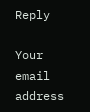Reply

Your email address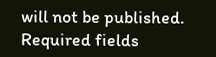will not be published. Required fields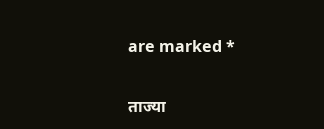are marked *

ताज्या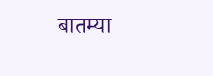बातम्या